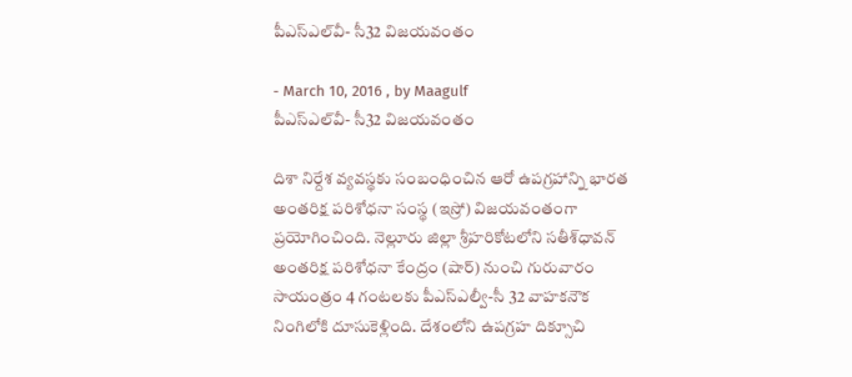పీఎస్‌ఎల్‌వీ- సీ32 విజయవంతం

- March 10, 2016 , by Maagulf
పీఎస్‌ఎల్‌వీ- సీ32 విజయవంతం

దిశా నిర్దేశ వ్యవస్థకు సంబంధించిన ఆరో ఉపగ్రహాన్ని భారత అంతరిక్ష పరిశోధనా సంస్థ (ఇస్రో) విజయవంతంగా ప్రయోగించింది. నెల్లూరు జిల్లా శ్రీహరికోటలోని సతీశ్‌ధావన్‌ అంతరిక్ష పరిశోధనా కేంద్రం (షార్‌) నుంచి గురువారం సాయంత్రం 4 గంటలకు పీఎస్‌ఎల్వీ-సీ 32 వాహకనౌక నింగిలోకి దూసుకెళ్లింది. దేశంలోని ఉపగ్రహ దిక్సూచి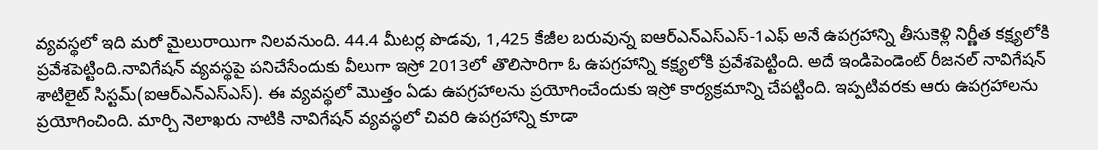వ్యవస్థలో ఇది మరో మైలురాయిగా నిలవనుంది. 44.4 మీటర్ల పొడవు, 1,425 కేజీల బరువున్న ఐఆర్‌ఎన్‌ఎస్‌ఎస్‌-1ఎఫ్‌ అనే ఉపగ్రహాన్ని తీసుకెళ్లి నిర్ణీత కక్ష్యలోకి ప్రవేశపెట్టింది.నావిగేషన్‌ వ్యవస్థపై పనిచేసేందుకు వీలుగా ఇస్రో 2013లో తొలిసారిగా ఓ ఉపగ్రహాన్ని కక్ష్యలోకి ప్రవేశపెట్టింది. అదే ఇండిపెండెంట్‌ రీజనల్‌ నావిగేషన్‌ శాటిలైట్‌ సిస్టమ్‌(ఐఆర్‌ఎన్‌ఎస్‌ఎస్‌). ఈ వ్యవస్థలో మొత్తం ఏడు ఉపగ్రహాలను ప్రయోగించేందుకు ఇస్రో కార్యక్రమాన్ని చేపట్టింది. ఇప్పటివరకు ఆరు ఉపగ్రహాలను ప్రయోగించింది. మార్చి నెలాఖరు నాటికి నావిగేషన్‌ వ్యవస్థలో చివరి ఉపగ్రహాన్ని కూడా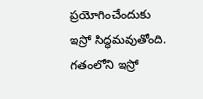ప్రయోగించేందుకు ఇస్రో సిద్ధమవుతోంది. గతంలోని ఇస్రో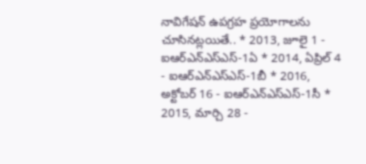నావిగేషన్‌ ఉపగ్రహ ప్రయోగాలను చూసినట్లయితే.. * 2013, జూలై 1 - ఐఆర్‌ఎన్‌ఎస్‌ఎస్‌-1ఏ * 2014, ఏప్రిల్‌ 4 - ఐఆర్‌ఎన్‌ఎస్‌ఎస్‌-1బీ * 2016, అక్టోబర్‌ 16 - ఐఆర్‌ఎన్‌ఎస్‌ఎస్‌-1సీ * 2015, మార్చి 28 -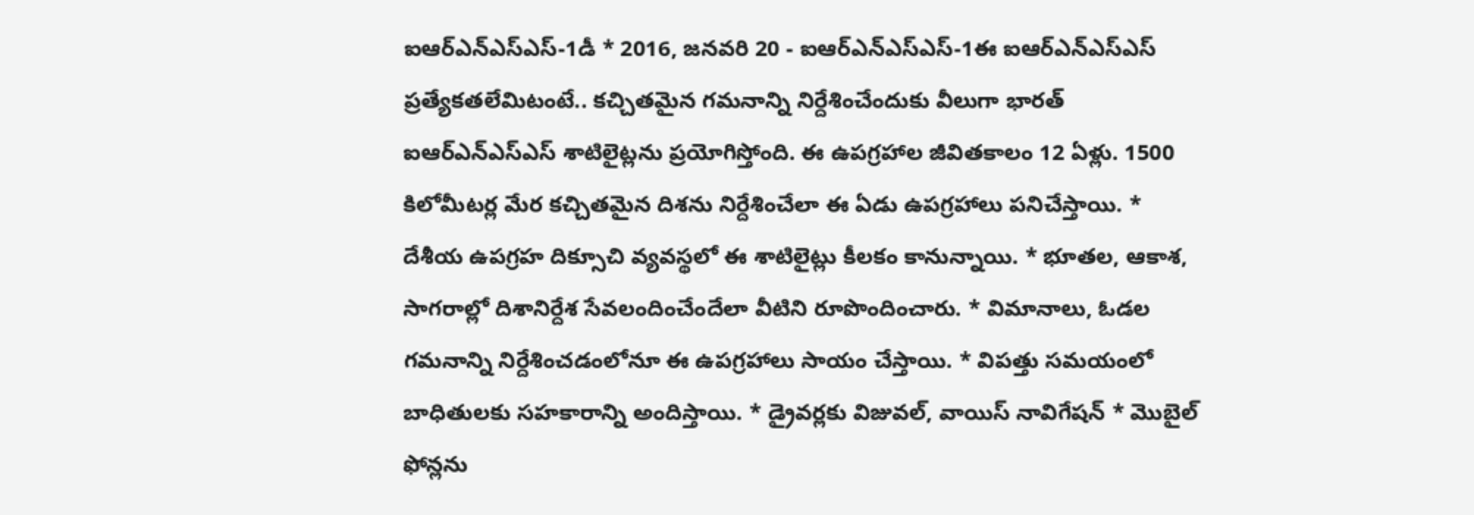ఐఆర్‌ఎన్‌ఎస్‌ఎస్‌-1డీ * 2016, జనవరి 20 - ఐఆర్‌ఎన్‌ఎస్‌ఎస్‌-1ఈ ఐఆర్‌ఎన్‌ఎస్‌ఎస్‌ ప్రత్యేకతలేమిటంటే.. కచ్చితమైన గమనాన్ని నిర్దేశించేందుకు వీలుగా భారత్‌ ఐఆర్‌ఎన్‌ఎస్‌ఎస్‌ శాటిలైట్లను ప్రయోగిస్తోంది. ఈ ఉపగ్రహాల జీవితకాలం 12 ఏళ్లు. 1500 కిలోమీటర్ల మేర కచ్చితమైన దిశను నిర్దేశించేలా ఈ ఏడు ఉపగ్రహాలు పనిచేస్తాయి. * దేశీయ ఉపగ్రహ దిక్సూచి వ్యవస్థలో ఈ శాటిలైట్లు కీలకం కానున్నాయి. * భూతల, ఆకాశ, సాగరాల్లో దిశానిర్దేశ సేవలందించేందేలా వీటిని రూపొందించారు. * విమానాలు, ఓడల గమనాన్ని నిర్దేశించడంలోనూ ఈ ఉపగ్రహాలు సాయం చేస్తాయి. * విపత్తు సమయంలో బాధితులకు సహకారాన్ని అందిస్తాయి. * డ్రైవర్లకు విజువల్‌, వాయిస్‌ నావిగేషన్‌ * మొబైల్‌ ఫోన్లను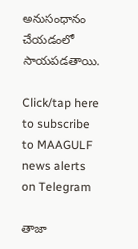అనుసంధానం చేయడంలో సాయపడతాయి.

Click/tap here to subscribe to MAAGULF news alerts on Telegram

తాజా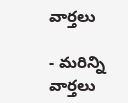వార్తలు

- మరిన్ని వార్తలు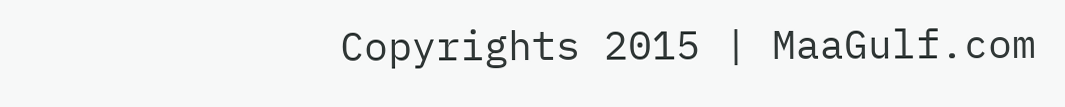Copyrights 2015 | MaaGulf.com